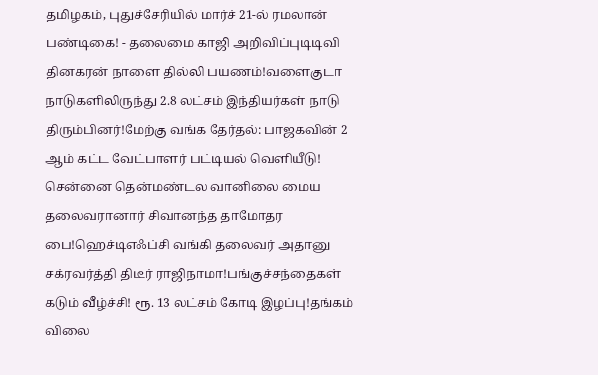தமிழகம், புதுச்சேரியில் மார்ச் 21-ல் ரமலான் பண்டிகை! - தலைமை காஜி அறிவிப்புடிடிவி தினகரன் நாளை தில்லி பயணம்!வளைகுடா நாடுகளிலிருந்து 2.8 லட்சம் இந்தியர்கள் நாடு திரும்பினர்!மேற்கு வங்க தேர்தல்: பாஜகவின் 2 ஆம் கட்ட வேட்பாளர் பட்டியல் வெளியீடு! சென்னை தென்மண்டல வானிலை மைய தலைவரானார் சிவானந்த தாமோதர பை!ஹெச்டிஎஃப்சி வங்கி தலைவர் அதானு சக்ரவர்த்தி திடீர் ராஜிநாமா!பங்குச்சந்தைகள் கடும் வீழ்ச்சி! ரூ. 13 லட்சம் கோடி இழப்பு!தங்கம் விலை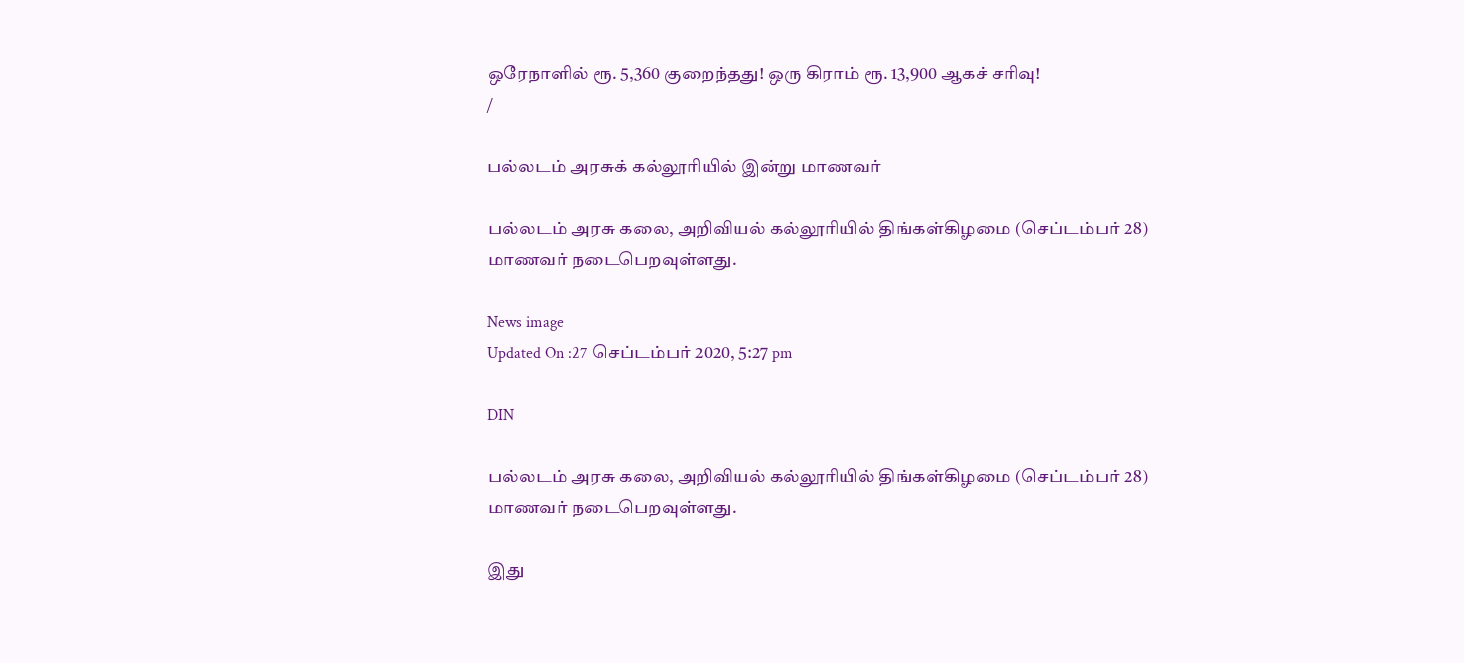ஒரேநாளில் ரூ. 5,360 குறைந்தது! ஒரு கிராம் ரூ. 13,900 ஆகச் சரிவு!
/

பல்லடம் அரசுக் கல்லூரியில் இன்று மாணவர்

பல்லடம் அரசு கலை, அறிவியல் கல்லூரியில் திங்கள்கிழமை (செப்டம்பர் 28) மாணவர் நடைபெறவுள்ளது.

News image
Updated On :27 செப்டம்பர் 2020, 5:27 pm

DIN

பல்லடம் அரசு கலை, அறிவியல் கல்லூரியில் திங்கள்கிழமை (செப்டம்பர் 28) மாணவர் நடைபெறவுள்ளது.

இது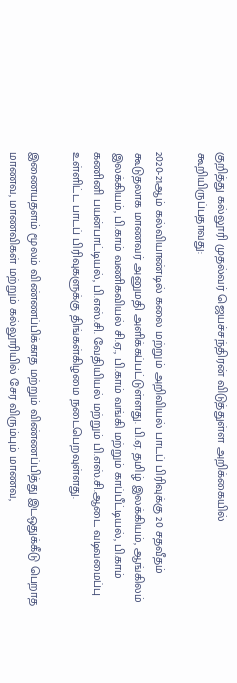குறித்து கல்லூரி முதல்வர் ஜெயச்சந்திரன் விடுத்துள்ள அறிக்கையில் கூறியிருப்பதாவது:

2020-21ஆம் கல்வியாண்டில் கலை மற்றும் அறிவியல் பாடப் பிரிவுக்கு 20 சதவீதம் கூடுதலாக மாணவர் அனுமதி அளிக்கப்பட்டுள்ளது. பி.ஏ. தமிழ் இலக்கியம், ஆங்கிலம் இலக்கியம், பி.காம் வணிகவியல் சி.ஏ., பி.காம் வங்கி மற்றும் காப்பீட்டியல், பி.காம் கணினி பயன்பாட்டியல், பி.எஸ்.சி. வேதியியல் மற்றும் பி.எஸ்.சி.ஆடை வடிவமைப்பு உள்ளிட்ட பாடப் பிரிவுகளுக்கு திங்கள்கிழமை நடைபெறவுள்ளது.

இணையதளம் மூலம் விண்ணப்பிக்காத மற்றும் விண்ணப்பித்து இடஒதுக்கீடு பெறாத மாணவ, மாணவிகள் மற்றும் கல்லூரியில் சேர விரும்பும் மாணவ,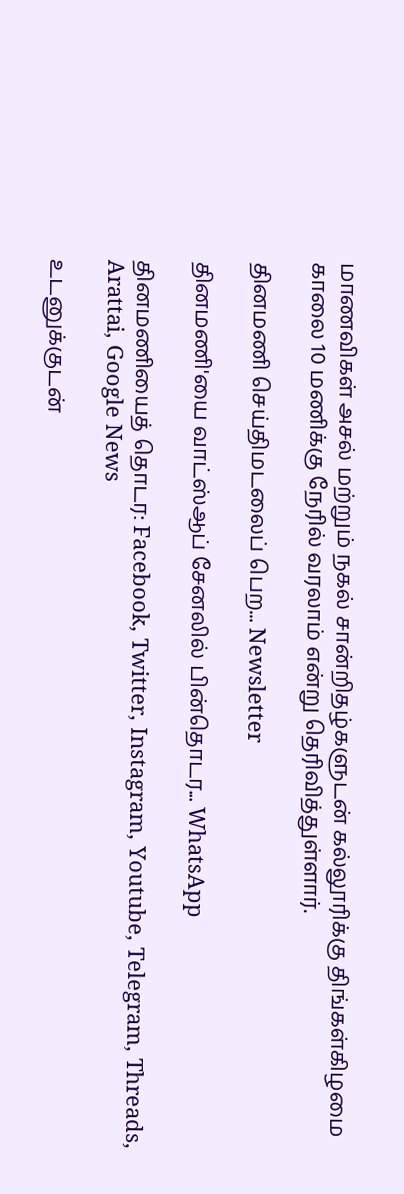மாணவிகள் அசல் மற்றும் நகல் சான்றிதழ்களுடன் கல்லூரிக்கு திங்கள்கிழமை காலை 10 மணிக்கு நேரில் வரலாம் என்று தெரிவித்துள்ளார்.

தினமணி செய்திமடலைப் பெற... Newsletter

தினமணி'யை வாட்ஸ்ஆப் சேனலில் பின்தொடர... WhatsApp

தினமணியைத் தொடர: Facebook, Twitter, Instagram, Youtube, Telegram, Threads, Arattai, Google News

உடனுக்குடன்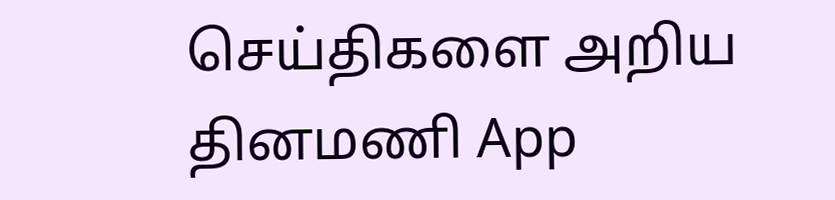செய்திகளை அறிய தினமணி App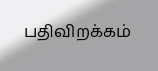பதிவிறக்கம்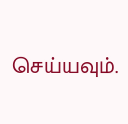செய்யவும்.